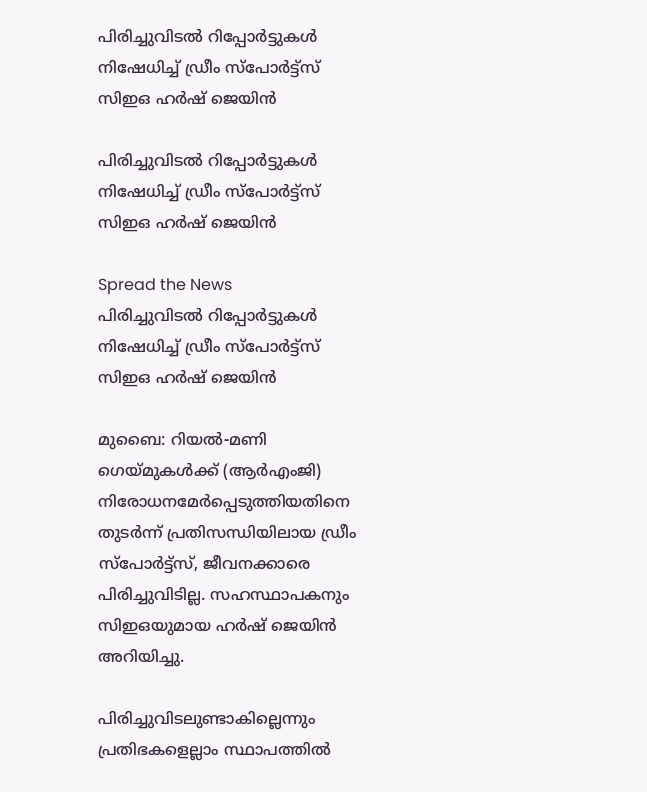പിരിച്ചുവിടല്‍ റിപ്പോര്‍ട്ടുകള്‍ നിഷേധിച്ച് ഡ്രീം സ്‌പോര്‍ട്ട്‌സ് സിഇഒ ഹര്‍ഷ് ജെയിന്‍

പിരിച്ചുവിടല്‍ റിപ്പോര്‍ട്ടുകള്‍ നിഷേധിച്ച് ഡ്രീം സ്‌പോര്‍ട്ട്‌സ് സിഇഒ ഹര്‍ഷ് ജെയിന്‍

Spread the News
പിരിച്ചുവിടല്‍ റിപ്പോര്‍ട്ടുകള്‍ നിഷേധിച്ച് ഡ്രീം സ്‌പോര്‍ട്ട്‌സ് സിഇഒ ഹര്‍ഷ് ജെയിന്‍

മുബൈ: റിയല്‍-മണി ഗെയ്മുകള്‍ക്ക് (ആര്‍എംജി) നിരോധനമേര്‍പ്പെടുത്തിയതിനെ തുടര്‍ന്ന് പ്രതിസന്ധിയിലായ ഡ്രീം സ്‌പോര്‍ട്ട്‌സ്, ജീവനക്കാരെ പിരിച്ചുവിടില്ല. സഹസ്ഥാപകനും സിഇഒയുമായ ഹര്‍ഷ് ജെയിന്‍ അറിയിച്ചു.

പിരിച്ചുവിടലുണ്ടാകില്ലെന്നും പ്രതിഭകളെല്ലാം സ്ഥാപത്തില്‍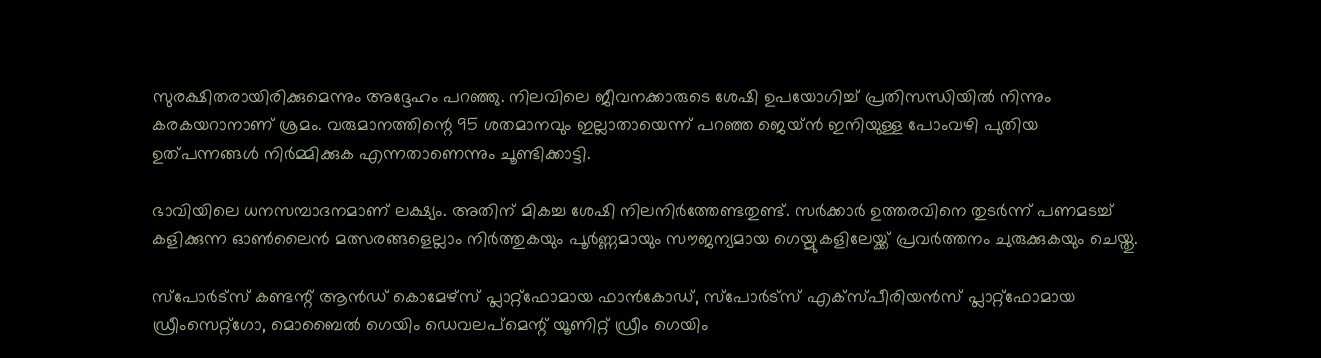സുരക്ഷിതരായിരിക്കുമെന്നും അദ്ദേഹം പറഞ്ഞു. നിലവിലെ ജീവനക്കാരുടെ ശേഷി ഉപയോഗിച്ച് പ്രതിസന്ധിയില്‍ നിന്നും കരകയറാനാണ് ശ്രമം. വരുമാനത്തിന്റെ 95 ശതമാനവും ഇല്ലാതായെന്ന് പറഞ്ഞ ജെയ്ന്‍ ഇനിയുള്ള പോംവഴി പുതിയ ഉത്പന്നങ്ങള്‍ നിര്‍മ്മിക്കുക എന്നതാണെന്നും ചൂണ്ടിക്കാട്ടി.

ഭാവിയിലെ ധനസമ്പാദനമാണ് ലക്ഷ്യം. അതിന് മികച്ച ശേഷി നിലനിര്‍ത്തേണ്ടതുണ്ട്. സര്‍ക്കാര്‍ ഉത്തരവിനെ തുടര്‍ന്ന് പണമടച്ച് കളിക്കുന്ന ഓണ്‍ലൈന്‍ മത്സരങ്ങളെല്ലാം നിര്‍ത്തുകയും പൂര്‍ണ്ണമായും സൗജന്യമായ ഗെയ്മുകളിലേയ്ക്ക് പ്രവര്‍ത്തനം ചുരുക്കുകയും ചെയ്തു.

സ്പോര്‍ട്സ് കണ്ടന്റ് ആന്‍ഡ് കൊമേഴ്സ് പ്ലാറ്റ്ഫോമായ ഫാന്‍കോഡ്, സ്പോര്‍ട്സ് എക്സ്പീരിയന്‍സ് പ്ലാറ്റ്ഫോമായ ഡ്രീംസെറ്റ്‌ഗോ, മൊബൈല്‍ ഗെയിം ഡെവലപ്മെന്റ് യൂണിറ്റ് ഡ്രീം ഗെയിം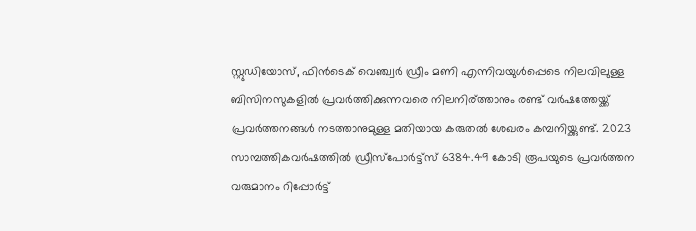സ്റ്റുഡിയോസ്, ഫിന്‍ടെക് വെഞ്ച്വര്‍ ഡ്രീം മണി എന്നിവയുള്‍പ്പെടെ നിലവിലുള്ള ബിസിനസുകളില്‍ പ്രവര്‍ത്തിക്കുന്നവരെ നിലനിര്ത്താനും രണ്ട് വര്‍ഷത്തേയ്ക്ക് പ്രവര്‍ത്തനങ്ങള്‍ നടത്താനുമുള്ള മതിയായ കരുതല്‍ ശേഖരം കമ്പനിയ്ക്കുണ്ട്. 2023 സാമ്പത്തികവര്‍ഷത്തില്‍ ഡ്രീസ്‌പോര്‍ട്ട്‌സ് 6384.49 കോടി രൂപയുടെ പ്രവര്‍ത്തന വരുമാനം റിപ്പോര്‍ട്ട്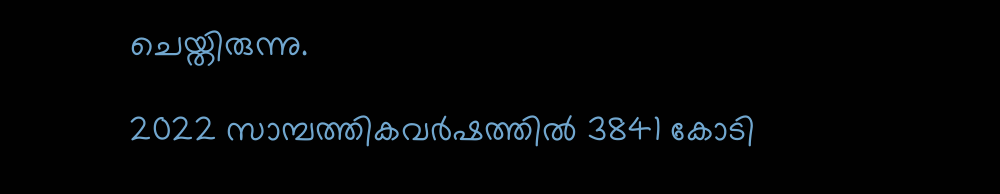ചെയ്തിരുന്നു.

2022 സാമ്പത്തികവര്‍ഷത്തില്‍ 3841 കോടി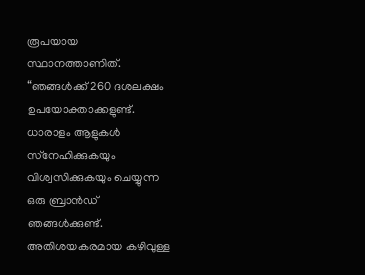രൂപയായ സ്ഥാനത്താണിത്. “ഞങ്ങള്‍ക്ക് 260 ദശലക്ഷം ഉപയോക്താക്കളുണ്ട്. ധാരാളം ആളുകള്‍ സ്‌നേഹിക്കുകയും വിശ്വസിക്കുകയും ചെയ്യുന്ന ഒരു ബ്രാന്‍ഡ് ഞങ്ങള്‍ക്കുണ്ട്. അതിശയകരമായ കഴിവുള്ള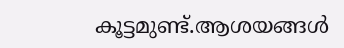കൂട്ടമുണ്ട്.ആശയങ്ങള്‍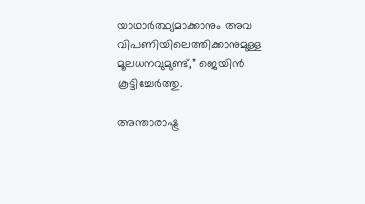യാഥാര്‍ത്ഥ്യമാക്കാനും അവ വിപണിയിലെത്തിക്കാനുമുള്ള മൂലധനവുമുണ്ട്,” ജെയിന്‍ കൂട്ടിച്ചേര്‍ത്തു.

അന്താരാഷ്ട്ര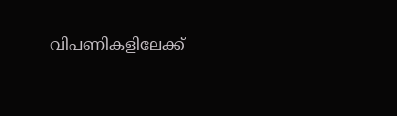വിപണികളിലേക്ക്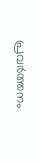പ്രവര്‍ത്തനം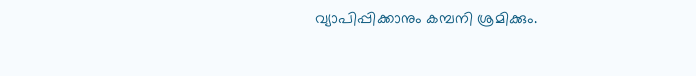വ്യാപിപ്പിക്കാനും കമ്പനി ശ്രമിക്കും.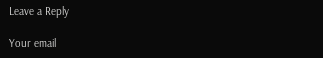Leave a Reply

Your email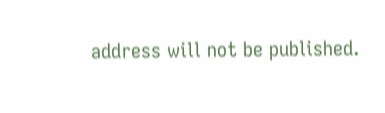address will not be published.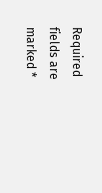Required fields are marked *